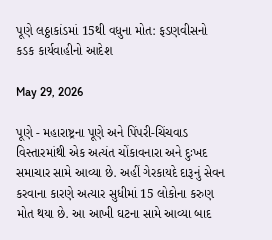પૂણે લઠ્ઠાકાંડમાં 15થી વધુના મોત: ફડણવીસનો કડક કાર્યવાહીનો આદેશ

May 29, 2026

પૂણે - મહારાષ્ટ્રના પૂણે અને પિંપરી-ચિંચવાડ વિસ્તારમાંથી એક અત્યંત ચોંકાવનારા અને દુઃખદ સમાચાર સામે આવ્યા છે. અહીં ગેરકાયદે દારૂનું સેવન કરવાના કારણે અત્યાર સુધીમાં 15 લોકોના કરુણ મોત થયા છે. આ આખી ઘટના સામે આવ્યા બાદ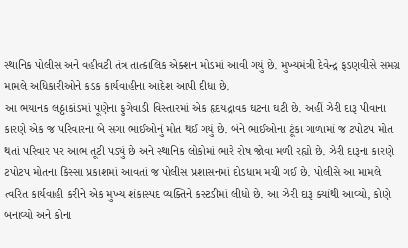સ્થાનિક પોલીસ અને વહીવટી તંત્ર તાત્કાલિક એક્શન મોડમાં આવી ગયું છે. મુખ્યમંત્રી દેવેન્દ્ર ફડણવીસે સમગ્ર મામલે અધિકારીઓને કડક કાર્યવાહીના આદેશ આપી દીધા છે.
આ ભયાનક લઠ્ઠાકાંડમાં પૂણેના ફુગેવાડી વિસ્તારમાં એક હૃદયદ્રાવક ઘટના ઘટી છે. અહીં ઝેરી દારૂ પીવાના કારણે એક જ પરિવારના બે સગા ભાઈઓનું મોત થઈ ગયું છે. બંને ભાઈઓના ટૂંકા ગાળામાં જ ટપોટપ મોત થતાં પરિવાર પર આભ તૂટી પડ્યું છે અને સ્થાનિક લોકોમાં ભારે રોષ જોવા મળી રહ્યો છે. ઝેરી દારૂના કારણે ટપોટપ મોતના કિસ્સા પ્રકાશમાં આવતાં જ પોલીસ પ્રશાસનમાં દોડધામ મચી ગઈ છે. પોલીસે આ મામલે ત્વરિત કાર્યવાહી કરીને એક મુખ્ય શંકાસ્પદ વ્યક્તિને કસ્ટડીમાં લીધો છે. આ ઝેરી દારૂ ક્યાંથી આવ્યો, કોણે બનાવ્યો અને કોના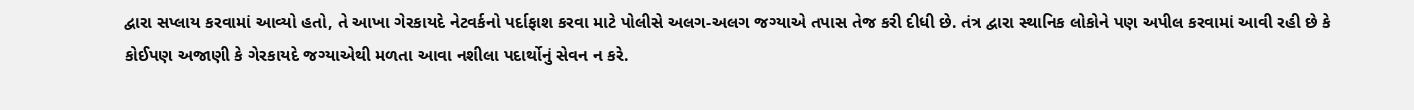દ્વારા સપ્લાય કરવામાં આવ્યો હતો, તે આખા ગેરકાયદે નેટવર્કનો પર્દાફાશ કરવા માટે પોલીસે અલગ-અલગ જગ્યાએ તપાસ તેજ કરી દીધી છે. તંત્ર દ્વારા સ્થાનિક લોકોને પણ અપીલ કરવામાં આવી રહી છે કે કોઈપણ અજાણી કે ગેરકાયદે જગ્યાએથી મળતા આવા નશીલા પદાર્થોનું સેવન ન કરે.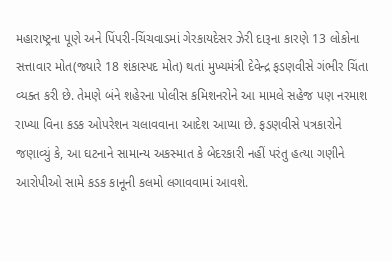મહારાષ્ટ્રના પૂણે અને પિંપરી-ચિંચવાડમાં ગેરકાયદેસર ઝેરી દારૂના કારણે 13 લોકોના સત્તાવાર મોત(જ્યારે 18 શંકાસ્પદ મોત) થતાં મુખ્યમંત્રી દેવેન્દ્ર ફડણવીસે ગંભીર ચિંતા વ્યક્ત કરી છે. તેમણે બંને શહેરના પોલીસ કમિશનરોને આ મામલે સહેજ પણ નરમાશ રાખ્યા વિના કડક ઓપરેશન ચલાવવાના આદેશ આપ્યા છે. ફડણવીસે પત્રકારોને જણાવ્યું કે, આ ઘટનાને સામાન્ય અકસ્માત કે બેદરકારી નહીં પરંતુ હત્યા ગણીને આરોપીઓ સામે કડક કાનૂની કલમો લગાવવામાં આવશે.